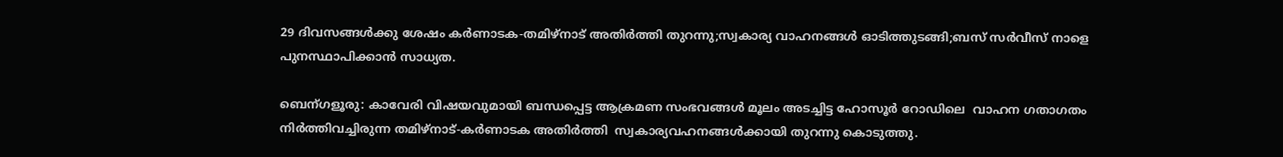29 ദിവസങ്ങള്‍ക്കു ശേഷം കര്‍ണാടക-തമിഴ്നാട്‌ അതിര്‍ത്തി തുറന്നു;സ്വകാര്യ വാഹനങ്ങള്‍ ഓടിത്തുടങ്ങി;ബസ്‌ സര്‍വീസ് നാളെ പുനസ്ഥാപിക്കാന്‍ സാധ്യത.

ബെന്ഗളൂരു: കാവേരി വിഷയവുമായി ബന്ധപ്പെട്ട ആക്രമണ സംഭവങ്ങള്‍ മൂലം അടച്ചിട്ട ഹോസൂര്‍ റോഡിലെ  വാഹന ഗതാഗതം നിര്‍ത്തിവച്ചിരുന്ന തമിഴ്നാട്‌-കര്‍ണാടക അതിര്‍ത്തി  സ്വകാര്യവഹനങ്ങള്‍ക്കായി തുറന്നു കൊടുത്തു.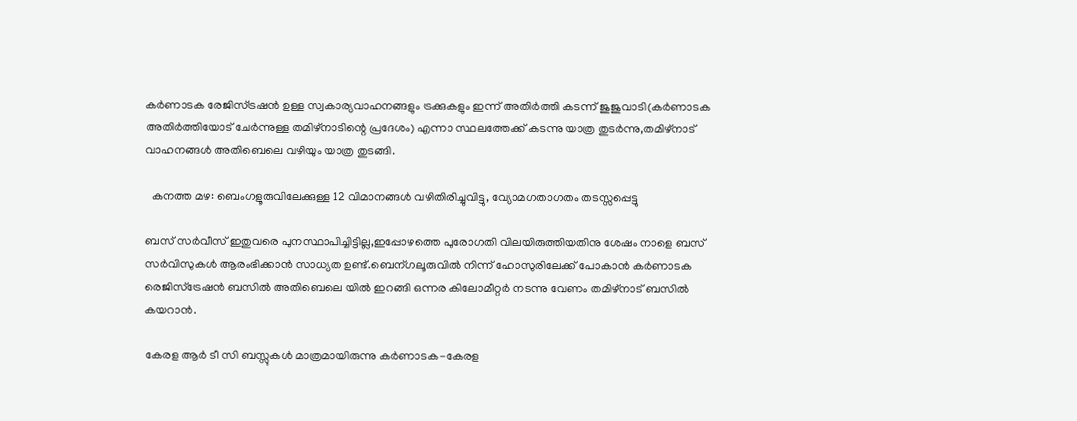കര്‍ണാടക രേജിസ്ട്രഷന്‍ ഉള്ള സ്വകാര്യവാഹനങ്ങളും ട്രക്കുകളും ഇന്ന് അതിര്‍ത്തി കടന്ന് ജുജുവാടി(കര്‍ണാടക അതിര്‍ത്തിയോട് ചേര്‍ന്നുള്ള തമിഴ്നാടിന്റെ പ്രദേശം) എന്നാ സ്ഥലത്തേക്ക് കടന്നു യാത്ര തുടര്‍ന്നു,തമിഴ്നാട്‌ വാഹനങ്ങള്‍ അതിബെലെ വഴിയും യാത്ര തുടങ്ങി.

  കനത്ത മഴ: ബെംഗളൂരുവിലേക്കുള്ള 12 വിമാനങ്ങൾ വഴിതിരിച്ചുവിട്ടു, വ്യോമഗതാഗതം തടസ്സപ്പെട്ടു

ബസ്‌ സര്‍വീസ് ഇതുവരെ പുനസ്ഥാപിച്ചിട്ടില്ല,ഇപ്പോഴത്തെ പുരോഗതി വിലയിരുത്തിയതിനു ശേഷം നാളെ ബസ്‌ സര്‍വിസുകള്‍ ആരംഭിക്കാന്‍ സാധ്യത ഉണ്ട്.ബെന്ഗലൂരുവില്‍ നിന്ന് ഹോസുരിലേക്ക് പോകാന്‍ കര്‍ണാടക രെജിസ്ട്രേഷന്‍ ബസില്‍ അതിബെലെ യില്‍ ഇറങ്ങി ഒന്നര കിലോമീറ്റര്‍ നടന്നു വേണം തമിഴ്നാട്‌ ബസില്‍ കയറാന്‍.

കേരള ആര്‍ ടീ സി ബസ്സുകള്‍ മാത്രമായിരുന്നു കര്‍ണാടക-കേരള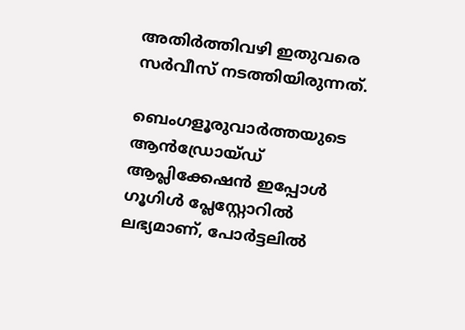അതിര്‍ത്തിവഴി ഇതുവരെ സര്‍വീസ് നടത്തിയിരുന്നത്.

ബെംഗളൂരുവാർത്തയുടെ ആൻഡ്രോയ്ഡ് ആപ്ലിക്കേഷൻ ഇപ്പോൾ ഗൂഗിൾ പ്ലേസ്റ്റോറിൽ ലഭ്യമാണ്, പോർട്ടലിൽ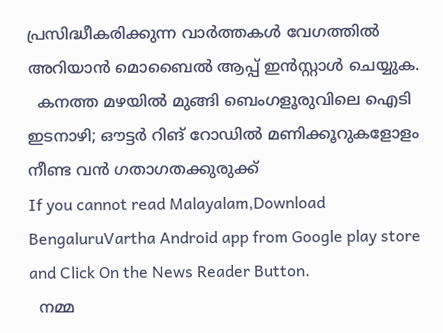പ്രസിദ്ധീകരിക്കുന്ന വാർത്തകൾ വേഗത്തിൽ അറിയാൻ മൊബൈൽ ആപ്പ് ഇൻസ്റ്റാൾ ചെയ്യുക.
  കനത്ത മഴയിൽ മുങ്ങി ബെംഗളൂരുവിലെ ഐടി ഇടനാഴി; ഔട്ടർ റിങ് റോഡിൽ മണിക്കൂറുകളോളം നീണ്ട വൻ ഗതാഗതക്കുരുക്ക്
If you cannot read Malayalam,Download BengaluruVartha Android app from Google play store and Click On the News Reader Button.
  നമ്മ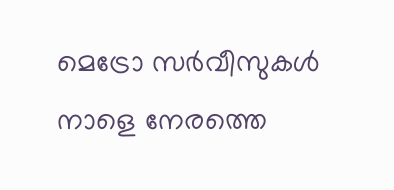മെട്രോ സർവീസുകൾ നാളെ നേരത്തെ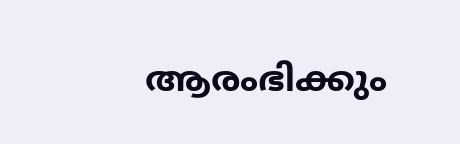ആരംഭിക്കും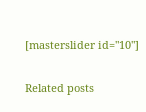[masterslider id="10"]

Related posts